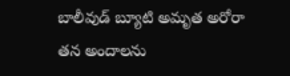బాలీవుడ్ బ్యూటి అమృత అరోరా తన అందాలను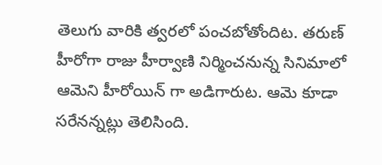తెలుగు వారికి త్వరలో పంచబోతోందిట. తరుణ్ హీరోగా రాజు హీర్వాణి నిర్మించనున్న సినిమాలో ఆమెని హీరోయిన్ గా అడిగారుట. ఆమె కూడా సరేనన్నట్లు తెలిసింది.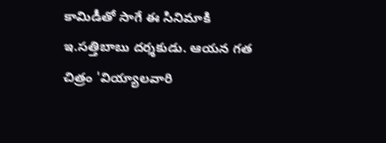కామిడీతో సాగే ఈ సినిమాకి ఇ.సత్తిబాబు దర్శకుడు. ఆయన గత చిత్రం 'వియ్యాలవారి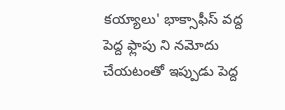కయ్యాలు' భాక్సాఫీస్ వద్ద పెద్ద ఫ్లాపు ని నమోదు చేయటంతో ఇప్పుడు పెద్ద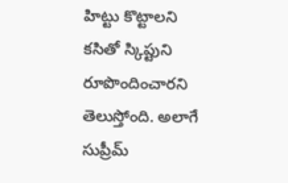హిట్టు కొట్టాలని కసితో స్కిప్టుని రూపొందించారని తెలుస్తోంది. అలాగే సుప్రీమ్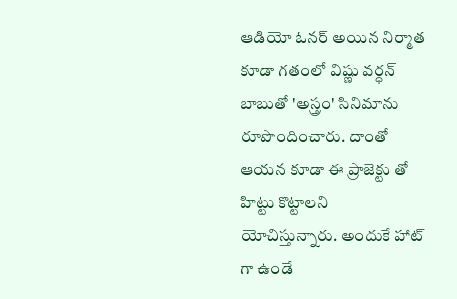ఆడియో ఓనర్ అయిన నిర్మాత కూడా గతంలో విష్ణు వర్ధన్ బాబుతో 'అస్త్రం' సినిమాను రూపొందించారు. దాంతో ఆయన కూడా ఈ ప్రాజెక్టు తో హిట్టు కొట్టాలని యోచిస్తున్నారు. అందుకే హాట్ గా ఉండే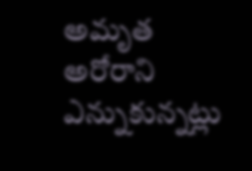అమృత అరోరాని ఎన్నుకున్నట్లు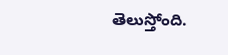తెలుస్తోంది.